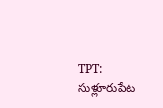TPT: సుళ్లూరుపేట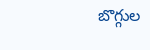బొగ్గుల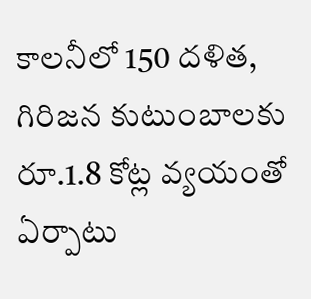కాలనీలో 150 దళిత, గిరిజన కుటుంబాలకు రూ.1.8 కోట్ల వ్యయంతో ఏర్పాటు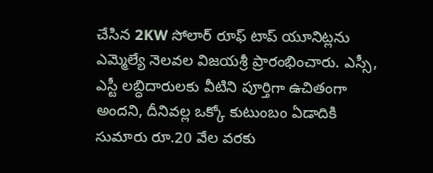చేసిన 2KW సోలార్ రూఫ్ టాప్ యూనిట్లను ఎమ్మెల్యే నెలవల విజయశ్రీ ప్రారంభించారు. ఎస్సీ, ఎస్టీ లబ్ధిదారులకు వీటిని పూర్తిగా ఉచితంగా అందని, దీనివల్ల ఒక్కో కుటుంబం ఏడాదికి సుమారు రూ.20 వేల వరకు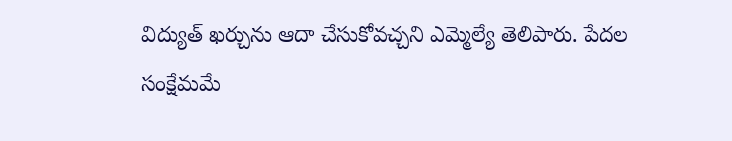విద్యుత్ ఖర్చును ఆదా చేసుకోవచ్చని ఎమ్మెల్యే తెలిపారు. పేదల సంక్షేమమే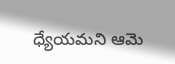ధ్యేయమని ఆమె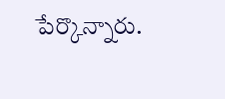పేర్కొన్నారు.